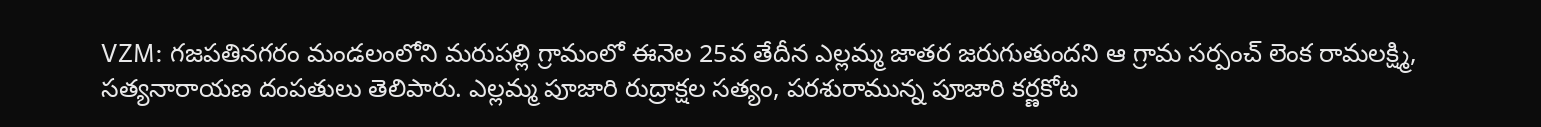VZM: గజపతినగరం మండలంలోని మరుపల్లి గ్రామంలో ఈనెల 25వ తేదీన ఎల్లమ్మ జాతర జరుగుతుందని ఆ గ్రామ సర్పంచ్ లెంక రామలక్ష్మి, సత్యనారాయణ దంపతులు తెలిపారు. ఎల్లమ్మ పూజారి రుద్రాక్షల సత్యం, పరశురామున్న పూజారి కర్ణకోట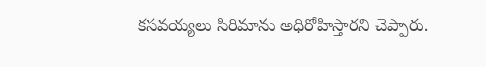కసవయ్యలు సిరిమాను అధిరోహిస్తారని చెప్పారు.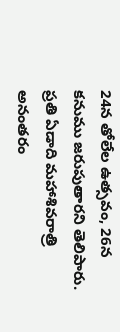24న తోలేల ఉత్సవం, 26న కనుము జరుపుతారని తెలిపారు. ప్రతి ఏడాది మహాశివరాత్రి అనంతరం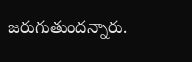జరుగుతుందన్నారు.